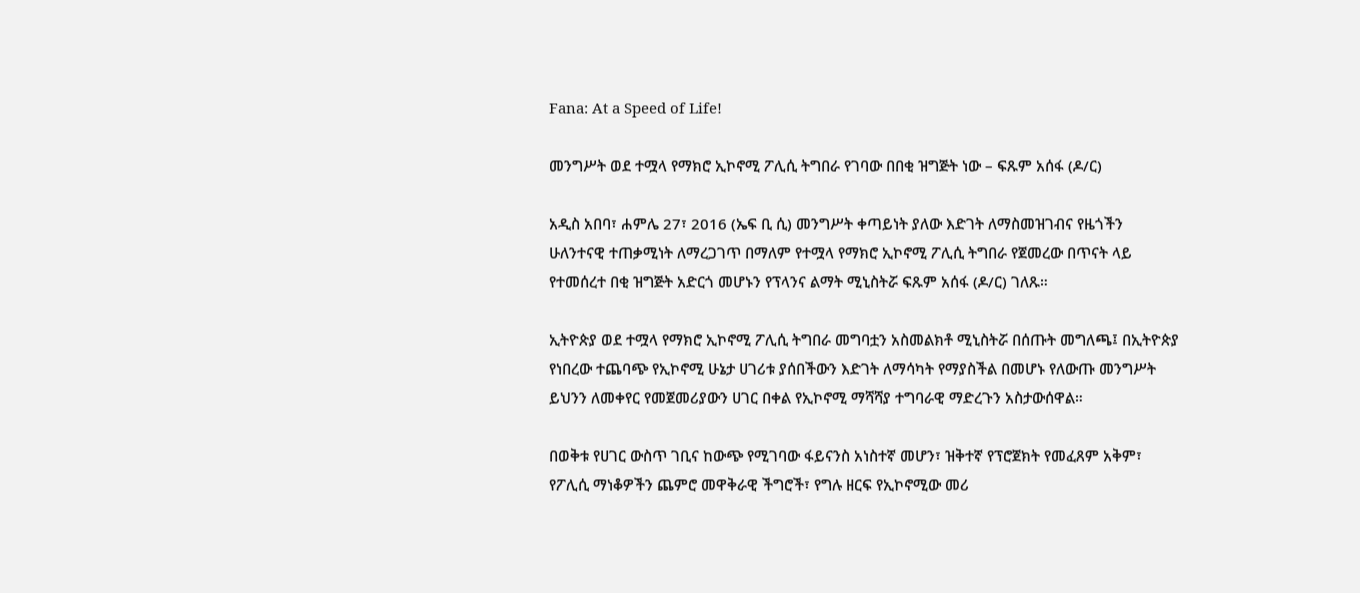Fana: At a Speed of Life!

መንግሥት ወደ ተሟላ የማክሮ ኢኮኖሚ ፖሊሲ ትግበራ የገባው በበቂ ዝግጅት ነው – ፍጹም አሰፋ (ዶ/ር)

አዲስ አበባ፣ ሐምሌ 27፣ 2016 (ኤፍ ቢ ሲ) መንግሥት ቀጣይነት ያለው እድገት ለማስመዝገብና የዜጎችን ሁለንተናዊ ተጠቃሚነት ለማረጋገጥ በማለም የተሟላ የማክሮ ኢኮኖሚ ፖሊሲ ትግበራ የጀመረው በጥናት ላይ የተመሰረተ በቂ ዝግጅት አድርጎ መሆኑን የፕላንና ልማት ሚኒስትሯ ፍጹም አሰፋ (ዶ/ር) ገለጹ።

ኢትዮጵያ ወደ ተሟላ የማክሮ ኢኮኖሚ ፖሊሲ ትግበራ መግባቷን አስመልክቶ ሚኒስትሯ በሰጡት መግለጫ፤ በኢትዮጵያ የነበረው ተጨባጭ የኢኮኖሚ ሁኔታ ሀገሪቱ ያሰበችውን እድገት ለማሳካት የማያስችል በመሆኑ የለውጡ መንግሥት ይህንን ለመቀየር የመጀመሪያውን ሀገር በቀል የኢኮኖሚ ማሻሻያ ተግባራዊ ማድረጉን አስታውሰዋል።

በወቅቱ የሀገር ውስጥ ገቢና ከውጭ የሚገባው ፋይናንስ አነስተኛ መሆን፣ ዝቅተኛ የፕሮጀክት የመፈጸም አቅም፣ የፖሊሲ ማነቆዎችን ጨምሮ መዋቅራዊ ችግሮች፣ የግሉ ዘርፍ የኢኮኖሚው መሪ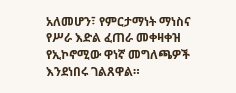አለመሆን፣ የምርታማነት ማነስና የሥራ እድል ፈጠራ መቀዛቀዝ የኢኮኖሚው ዋነኛ መግለጫዎች እንደነበሩ ገልጸዋል።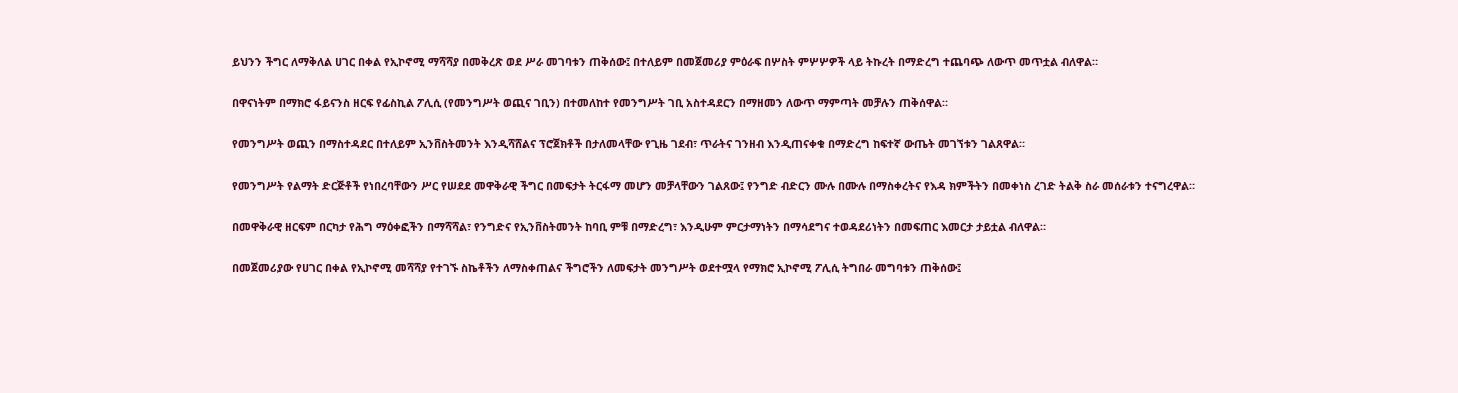ይህንን ችግር ለማቅለል ሀገር በቀል የኢኮኖሚ ማሻሻያ በመቅረጽ ወደ ሥራ መገባቱን ጠቅሰው፤ በተለይም በመጀመሪያ ምዕራፍ በሦስት ምሦሦዎች ላይ ትኩረት በማድረግ ተጨባጭ ለውጥ መጥቷል ብለዋል።

በዋናነትም በማክሮ ፋይናንስ ዘርፍ የፊስኪል ፖሊሲ (የመንግሥት ወጪና ገቢን) በተመለከተ የመንግሥት ገቢ አስተዳደርን በማዘመን ለውጥ ማምጣት መቻሉን ጠቅሰዋል።

የመንግሥት ወጪን በማስተዳደር በተለይም ኢንቨስትመንት እንዲሻሸልና ፕሮጀክቶች በታለመላቸው የጊዜ ገደብ፣ ጥራትና ገንዘብ እንዲጠናቀቁ በማድረግ ከፍተኛ ውጤት መገኘቱን ገልጸዋል።

የመንግሥት የልማት ድርጅቶች የነበረባቸውን ሥር የሠደደ መዋቅራዊ ችግር በመፍታት ትርፋማ መሆን መቻላቸውን ገልጸው፤ የንግድ ብድርን ሙሉ በሙሉ በማስቀረትና የእዳ ክምችትን በመቀነስ ረገድ ትልቅ ስራ መሰራቱን ተናግረዋል።

በመዋቅራዊ ዘርፍም በርካታ የሕግ ማዕቀፎችን በማሻሻል፣ የንግድና የኢንቨስትመንት ከባቢ ምቹ በማድረግ፣ እንዲሁም ምርታማነትን በማሳደግና ተወዳደሪነትን በመፍጠር እመርታ ታይቷል ብለዋል።

በመጀመሪያው የሀገር በቀል የኢኮኖሚ መሻሻያ የተገኙ ስኬቶችን ለማስቀጠልና ችግሮችን ለመፍታት መንግሥት ወደተሟላ የማክሮ ኢኮኖሚ ፖሊሲ ትግበራ መግባቱን ጠቅሰው፤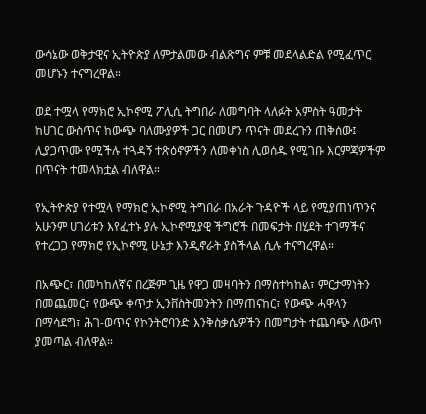ውሳኔው ወቅታዊና ኢትዮጵያ ለምታልመው ብልጽግና ምቹ መደላልድል የሚፈጥር መሆኑን ተናግረዋል።

ወደ ተሟላ የማክሮ ኢኮኖሚ ፖሊሲ ትግበራ ለመግባት ላለፉት አምስት ዓመታት ከሀገር ውስጥና ከውጭ ባለሙያዎች ጋር በመሆን ጥናት መደረጉን ጠቅሰው፤ ሊያጋጥሙ የሚችሉ ተጓዳኝ ተጽዕኖዎችን ለመቀነስ ሊወሰዱ የሚገቡ እርምጃዎችም በጥናት ተመላክቷል ብለዋል።

የኢትዮጵያ የተሟላ የማክሮ ኢኮኖሚ ትግበራ በአራት ጉዳዮች ላይ የሚያጠነጥንና አሁንም ሀገሪቱን እየፈተኑ ያሉ ኢኮኖሚያዊ ችግሮች በመፍታት በሂደት ተገማችና የተረጋጋ የማክሮ የኢኮኖሚ ሁኔታ እንዲኖራት ያስችላል ሲሉ ተናግረዋል።

በአጭር፣ በመካከለኛና በረጅም ጊዜ የዋጋ መዛባትን በማስተካከል፣ ምርታማነትን በመጨመር፣ የውጭ ቀጥታ ኢንቨስትመንትን በማጠናከር፣ የውጭ ሓዋላን በማሳደግ፣ ሕገ-ወጥና የኮንትሮባንድ እንቅስቃሴዎችን በመግታት ተጨባጭ ለውጥ ያመጣል ብለዋል።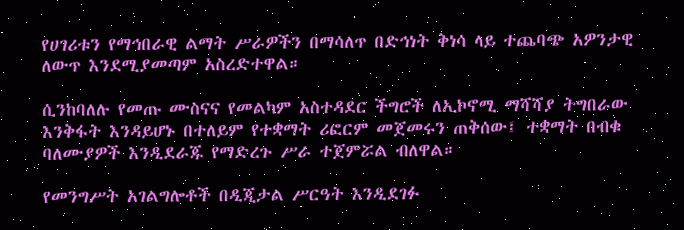የሀገሪቱን የማኅበራዊ ልማት ሥራዎችን በማሳለጥ በድኅነት ቅነሳ ላይ ተጨባጭ አዎንታዊ ለውጥ እንደሚያመጣም አስረድተዋል።

ሲንከባለሉ የመጡ ሙስናና የመልካም አስተዳደር ችግሮች ለኢኮኖሚ ማሻሻያ ትግበራው እንቅፋት እንዳይሆኑ በተለይም የተቋማት ሪፎርም መጀመሩን ጠቅሰው፤ ተቋማት በብቁ ባለሙያዎች እንዲደራጁ የማድረጉ ሥራ ተጀምሯል ብለዋል።

የመንግሥት አገልግሎቶች በዲጂታል ሥርዓት እንዲደገፉ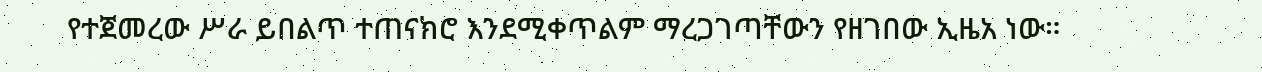የተጀመረው ሥራ ይበልጥ ተጠናክሮ እንደሚቀጥልም ማረጋገጣቸውን የዘገበው ኢዜአ ነው።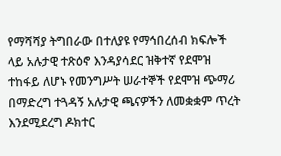የማሻሻያ ትግበራው በተለያዩ የማኅበረሰብ ክፍሎች ላይ አሉታዊ ተጽዕኖ እንዳያሳደር ዝቅተኛ የደሞዝ ተከፋይ ለሆኑ የመንግሥት ሠራተኞች የደሞዝ ጭማሪ በማድረግ ተጓዳኝ አሉታዊ ጫናዎችን ለመቋቋም ጥረት እንደሚደረግ ዶክተር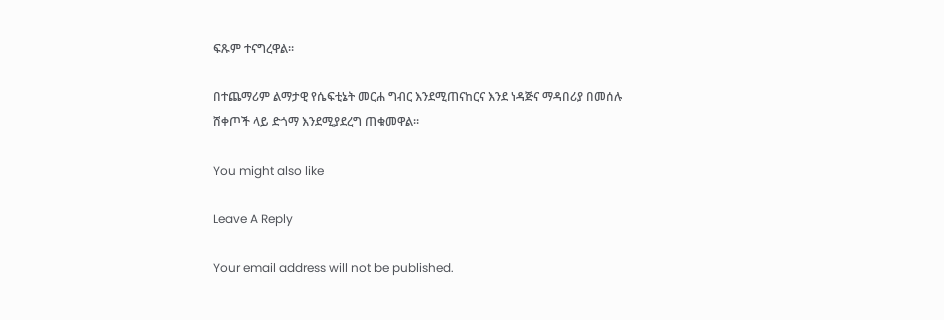ፍጹም ተናግረዋል።

በተጨማሪም ልማታዊ የሴፍቲኔት መርሐ ግብር እንደሚጠናከርና እንደ ነዳጅና ማዳበሪያ በመሰሉ ሸቀጦች ላይ ድጎማ እንደሚያደረግ ጠቁመዋል።

You might also like

Leave A Reply

Your email address will not be published.